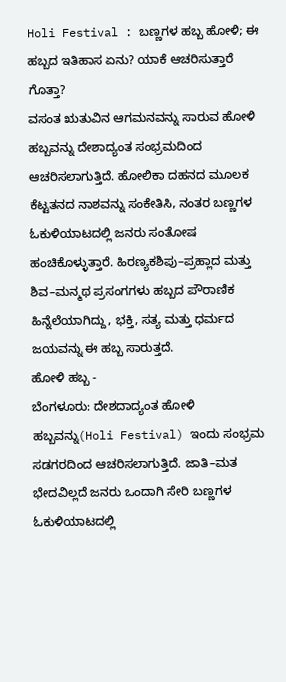Holi Festival : ಬಣ್ಣಗಳ ಹಬ್ಬ ಹೋಳಿ; ಈ ಹಬ್ಬದ ಇತಿಹಾಸ ಏನು? ಯಾಕೆ ಆಚರಿಸುತ್ತಾರೆ ಗೊತ್ತಾ?
ವಸಂತ ಋತುವಿನ ಆಗಮನವನ್ನು ಸಾರುವ ಹೋಳಿ ಹಬ್ಬವನ್ನು ದೇಶಾದ್ಯಂತ ಸಂಭ್ರಮದಿಂದ ಆಚರಿಸಲಾಗುತ್ತಿದೆ. ಹೋಲಿಕಾ ದಹನದ ಮೂಲಕ ಕೆಟ್ಟತನದ ನಾಶವನ್ನು ಸಂಕೇತಿಸಿ, ನಂತರ ಬಣ್ಣಗಳ ಓಕುಳಿಯಾಟದಲ್ಲಿ ಜನರು ಸಂತೋಷ ಹಂಚಿಕೊಳ್ಳುತ್ತಾರೆ. ಹಿರಣ್ಯಕಶಿಪು–ಪ್ರಹ್ಲಾದ ಮತ್ತು ಶಿವ–ಮನ್ಮಥ ಪ್ರಸಂಗಗಳು ಹಬ್ಬದ ಪೌರಾಣಿಕ ಹಿನ್ನೆಲೆಯಾಗಿದ್ದು, ಭಕ್ತಿ, ಸತ್ಯ ಮತ್ತು ಧರ್ಮದ ಜಯವನ್ನು ಈ ಹಬ್ಬ ಸಾರುತ್ತದೆ.
ಹೋಳಿ ಹಬ್ಬ -
ಬೆಂಗಳೂರು: ದೇಶದಾದ್ಯಂತ ಹೋಳಿ ಹಬ್ಬವನ್ನು(Holi Festival) ಇಂದು ಸಂಭ್ರಮ ಸಡಗರದಿಂದ ಆಚರಿಸಲಾಗುತ್ತಿದೆ. ಜಾತಿ–ಮತ ಭೇದವಿಲ್ಲದೆ ಜನರು ಒಂದಾಗಿ ಸೇರಿ ಬಣ್ಣಗಳ ಓಕುಳಿಯಾಟದಲ್ಲಿ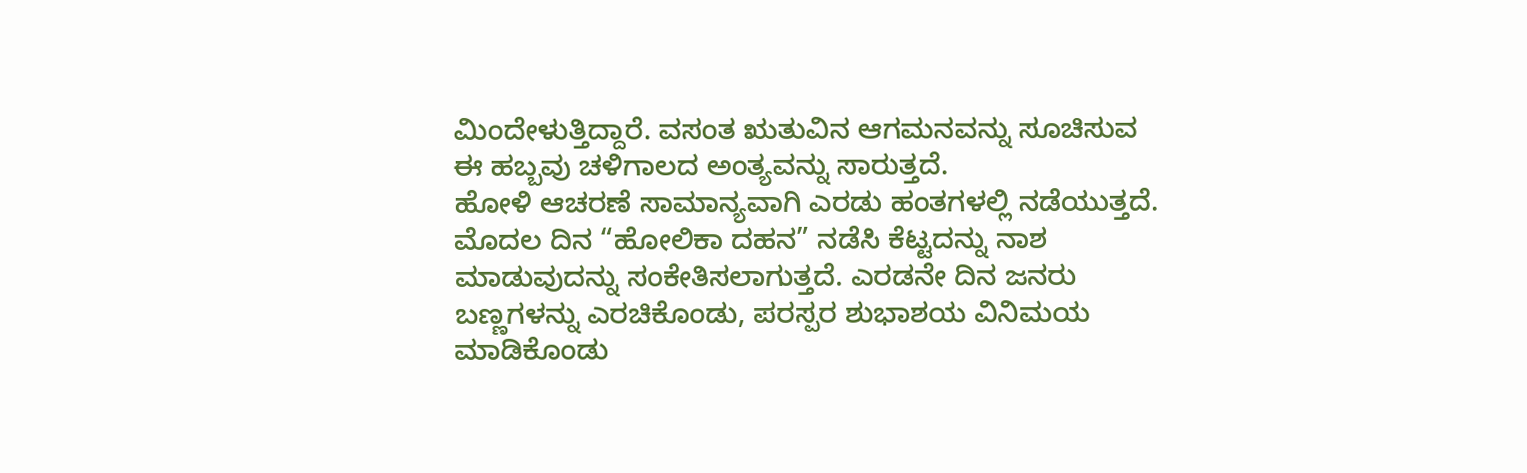ಮಿಂದೇಳುತ್ತಿದ್ದಾರೆ. ವಸಂತ ಋತುವಿನ ಆಗಮನವನ್ನು ಸೂಚಿಸುವ ಈ ಹಬ್ಬವು ಚಳಿಗಾಲದ ಅಂತ್ಯವನ್ನು ಸಾರುತ್ತದೆ.
ಹೋಳಿ ಆಚರಣೆ ಸಾಮಾನ್ಯವಾಗಿ ಎರಡು ಹಂತಗಳಲ್ಲಿ ನಡೆಯುತ್ತದೆ. ಮೊದಲ ದಿನ “ಹೋಲಿಕಾ ದಹನ” ನಡೆಸಿ ಕೆಟ್ಟದನ್ನು ನಾಶ ಮಾಡುವುದನ್ನು ಸಂಕೇತಿಸಲಾಗುತ್ತದೆ. ಎರಡನೇ ದಿನ ಜನರು ಬಣ್ಣಗಳನ್ನು ಎರಚಿಕೊಂಡು, ಪರಸ್ಪರ ಶುಭಾಶಯ ವಿನಿಮಯ ಮಾಡಿಕೊಂಡು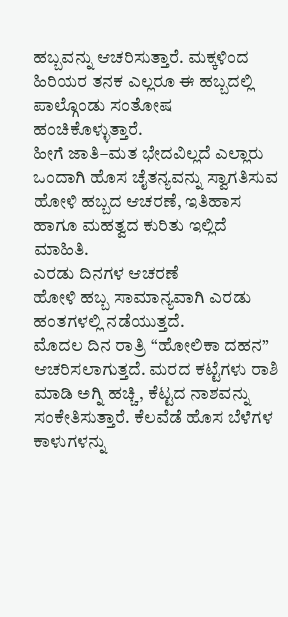ಹಬ್ಬವನ್ನು ಆಚರಿಸುತ್ತಾರೆ. ಮಕ್ಕಳಿಂದ ಹಿರಿಯರ ತನಕ ಎಲ್ಲರೂ ಈ ಹಬ್ಬದಲ್ಲಿ ಪಾಲ್ಗೊಂಡು ಸಂತೋಷ ಹಂಚಿಕೊಳ್ಳುತ್ತಾರೆ.
ಹೀಗೆ ಜಾತಿ–ಮತ ಭೇದವಿಲ್ಲದೆ ಎಲ್ಲಾರು ಒಂದಾಗಿ ಹೊಸ ಚೈತನ್ಯವನ್ನು ಸ್ವಾಗತಿಸುವ ಹೋಳಿ ಹಬ್ಬದ ಆಚರಣೆ, ಇತಿಹಾಸ ಹಾಗೂ ಮಹತ್ವದ ಕುರಿತು ಇಲ್ಲಿದೆ ಮಾಹಿತಿ.
ಎರಡು ದಿನಗಳ ಆಚರಣೆ
ಹೋಳಿ ಹಬ್ಬ ಸಾಮಾನ್ಯವಾಗಿ ಎರಡು ಹಂತಗಳಲ್ಲಿ ನಡೆಯುತ್ತದೆ.
ಮೊದಲ ದಿನ ರಾತ್ರಿ “ಹೋಲಿಕಾ ದಹನ” ಆಚರಿಸಲಾಗುತ್ತದೆ. ಮರದ ಕಟ್ಟೆಗಳು ರಾಶಿ ಮಾಡಿ ಅಗ್ನಿ ಹಚ್ಚಿ, ಕೆಟ್ಟದ ನಾಶವನ್ನು ಸಂಕೇತಿಸುತ್ತಾರೆ. ಕೆಲವೆಡೆ ಹೊಸ ಬೆಳೆಗಳ ಕಾಳುಗಳನ್ನು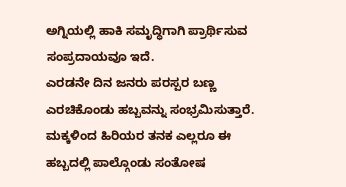ಅಗ್ನಿಯಲ್ಲಿ ಹಾಕಿ ಸಮೃದ್ಧಿಗಾಗಿ ಪ್ರಾರ್ಥಿಸುವ ಸಂಪ್ರದಾಯವೂ ಇದೆ.
ಎರಡನೇ ದಿನ ಜನರು ಪರಸ್ಪರ ಬಣ್ಣ ಎರಚಿಕೊಂಡು ಹಬ್ಬವನ್ನು ಸಂಭ್ರಮಿಸುತ್ತಾರೆ. ಮಕ್ಕಳಿಂದ ಹಿರಿಯರ ತನಕ ಎಲ್ಲರೂ ಈ ಹಬ್ಬದಲ್ಲಿ ಪಾಲ್ಗೊಂಡು ಸಂತೋಷ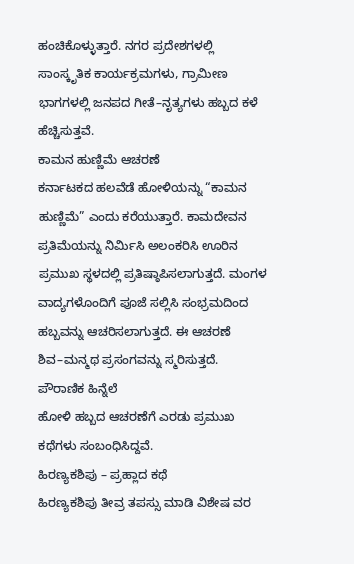ಹಂಚಿಕೊಳ್ಳುತ್ತಾರೆ. ನಗರ ಪ್ರದೇಶಗಳಲ್ಲಿ ಸಾಂಸ್ಕೃತಿಕ ಕಾರ್ಯಕ್ರಮಗಳು, ಗ್ರಾಮೀಣ ಭಾಗಗಳಲ್ಲಿ ಜನಪದ ಗೀತೆ–ನೃತ್ಯಗಳು ಹಬ್ಬದ ಕಳೆ ಹೆಚ್ಚಿಸುತ್ತವೆ.
ಕಾಮನ ಹುಣ್ಣಿಮೆ ಆಚರಣೆ
ಕರ್ನಾಟಕದ ಹಲವೆಡೆ ಹೋಳಿಯನ್ನು “ಕಾಮನ ಹುಣ್ಣಿಮೆ” ಎಂದು ಕರೆಯುತ್ತಾರೆ. ಕಾಮದೇವನ ಪ್ರತಿಮೆಯನ್ನು ನಿರ್ಮಿಸಿ ಅಲಂಕರಿಸಿ ಊರಿನ ಪ್ರಮುಖ ಸ್ಥಳದಲ್ಲಿ ಪ್ರತಿಷ್ಠಾಪಿಸಲಾಗುತ್ತದೆ. ಮಂಗಳ ವಾದ್ಯಗಳೊಂದಿಗೆ ಪೂಜೆ ಸಲ್ಲಿಸಿ ಸಂಭ್ರಮದಿಂದ ಹಬ್ಬವನ್ನು ಆಚರಿಸಲಾಗುತ್ತದೆ. ಈ ಆಚರಣೆ ಶಿವ–ಮನ್ಮಥ ಪ್ರಸಂಗವನ್ನು ಸ್ಮರಿಸುತ್ತದೆ.
ಪೌರಾಣಿಕ ಹಿನ್ನೆಲೆ
ಹೋಳಿ ಹಬ್ಬದ ಆಚರಣೆಗೆ ಎರಡು ಪ್ರಮುಖ ಕಥೆಗಳು ಸಂಬಂಧಿಸಿದ್ದವೆ.
ಹಿರಣ್ಯಕಶಿಪು – ಪ್ರಹ್ಲಾದ ಕಥೆ
ಹಿರಣ್ಯಕಶಿಪು ತೀವ್ರ ತಪಸ್ಸು ಮಾಡಿ ವಿಶೇಷ ವರ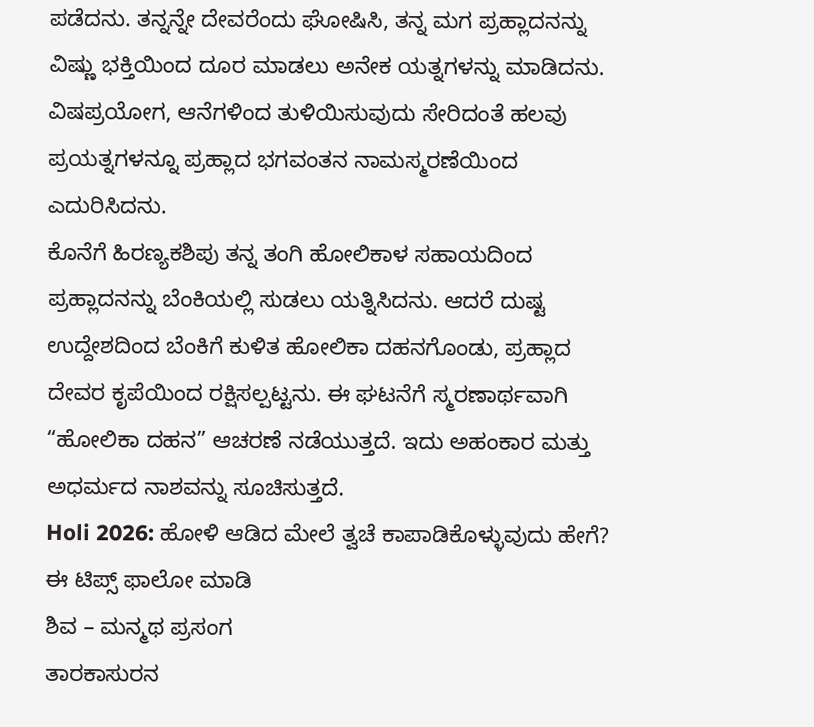ಪಡೆದನು. ತನ್ನನ್ನೇ ದೇವರೆಂದು ಘೋಷಿಸಿ, ತನ್ನ ಮಗ ಪ್ರಹ್ಲಾದನನ್ನು ವಿಷ್ಣು ಭಕ್ತಿಯಿಂದ ದೂರ ಮಾಡಲು ಅನೇಕ ಯತ್ನಗಳನ್ನು ಮಾಡಿದನು. ವಿಷಪ್ರಯೋಗ, ಆನೆಗಳಿಂದ ತುಳಿಯಿಸುವುದು ಸೇರಿದಂತೆ ಹಲವು ಪ್ರಯತ್ನಗಳನ್ನೂ ಪ್ರಹ್ಲಾದ ಭಗವಂತನ ನಾಮಸ್ಮರಣೆಯಿಂದ ಎದುರಿಸಿದನು.
ಕೊನೆಗೆ ಹಿರಣ್ಯಕಶಿಪು ತನ್ನ ತಂಗಿ ಹೋಲಿಕಾಳ ಸಹಾಯದಿಂದ ಪ್ರಹ್ಲಾದನನ್ನು ಬೆಂಕಿಯಲ್ಲಿ ಸುಡಲು ಯತ್ನಿಸಿದನು. ಆದರೆ ದುಷ್ಟ ಉದ್ದೇಶದಿಂದ ಬೆಂಕಿಗೆ ಕುಳಿತ ಹೋಲಿಕಾ ದಹನಗೊಂಡು, ಪ್ರಹ್ಲಾದ ದೇವರ ಕೃಪೆಯಿಂದ ರಕ್ಷಿಸಲ್ಪಟ್ಟನು. ಈ ಘಟನೆಗೆ ಸ್ಮರಣಾರ್ಥವಾಗಿ “ಹೋಲಿಕಾ ದಹನ” ಆಚರಣೆ ನಡೆಯುತ್ತದೆ. ಇದು ಅಹಂಕಾರ ಮತ್ತು ಅಧರ್ಮದ ನಾಶವನ್ನು ಸೂಚಿಸುತ್ತದೆ.
Holi 2026: ಹೋಳಿ ಆಡಿದ ಮೇಲೆ ತ್ವಚೆ ಕಾಪಾಡಿಕೊಳ್ಳುವುದು ಹೇಗೆ? ಈ ಟಿಪ್ಸ್ ಫಾಲೋ ಮಾಡಿ
ಶಿವ – ಮನ್ಮಥ ಪ್ರಸಂಗ
ತಾರಕಾಸುರನ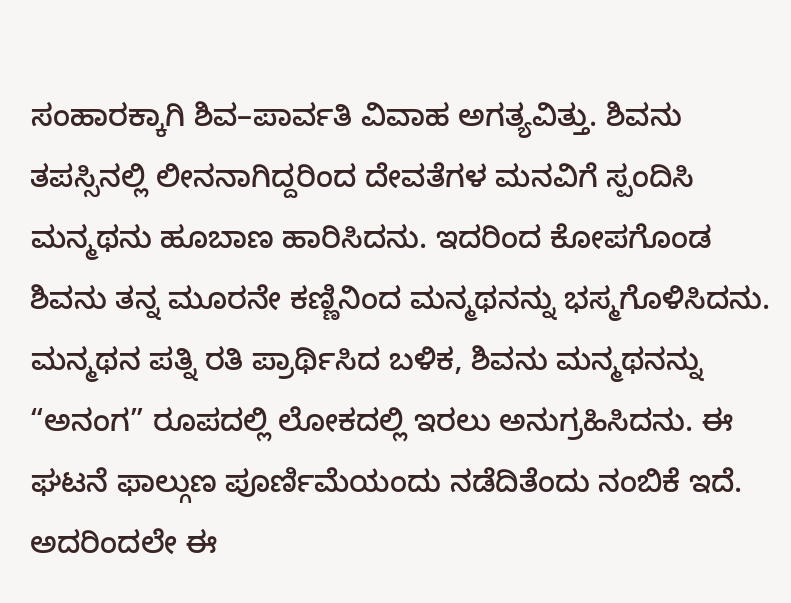ಸಂಹಾರಕ್ಕಾಗಿ ಶಿವ–ಪಾರ್ವತಿ ವಿವಾಹ ಅಗತ್ಯವಿತ್ತು. ಶಿವನು ತಪಸ್ಸಿನಲ್ಲಿ ಲೀನನಾಗಿದ್ದರಿಂದ ದೇವತೆಗಳ ಮನವಿಗೆ ಸ್ಪಂದಿಸಿ ಮನ್ಮಥನು ಹೂಬಾಣ ಹಾರಿಸಿದನು. ಇದರಿಂದ ಕೋಪಗೊಂಡ ಶಿವನು ತನ್ನ ಮೂರನೇ ಕಣ್ಣಿನಿಂದ ಮನ್ಮಥನನ್ನು ಭಸ್ಮಗೊಳಿಸಿದನು.
ಮನ್ಮಥನ ಪತ್ನಿ ರತಿ ಪ್ರಾರ್ಥಿಸಿದ ಬಳಿಕ, ಶಿವನು ಮನ್ಮಥನನ್ನು “ಅನಂಗ” ರೂಪದಲ್ಲಿ ಲೋಕದಲ್ಲಿ ಇರಲು ಅನುಗ್ರಹಿಸಿದನು. ಈ ಘಟನೆ ಫಾಲ್ಗುಣ ಪೂರ್ಣಿಮೆಯಂದು ನಡೆದಿತೆಂದು ನಂಬಿಕೆ ಇದೆ. ಅದರಿಂದಲೇ ಈ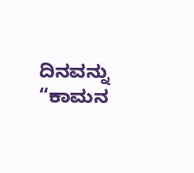ದಿನವನ್ನು “ಕಾಮನ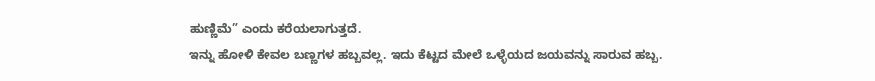ಹುಣ್ಣಿಮೆ” ಎಂದು ಕರೆಯಲಾಗುತ್ತದೆ.
ಇನ್ನು ಹೋಳಿ ಕೇವಲ ಬಣ್ಣಗಳ ಹಬ್ಬವಲ್ಲ. ಇದು ಕೆಟ್ಟದ ಮೇಲೆ ಒಳ್ಳೆಯದ ಜಯವನ್ನು ಸಾರುವ ಹಬ್ಬ.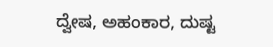ದ್ವೇಷ, ಅಹಂಕಾರ, ದುಷ್ಟ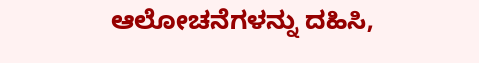ಆಲೋಚನೆಗಳನ್ನು ದಹಿಸಿ,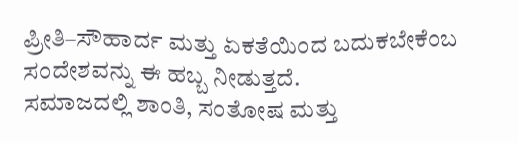ಪ್ರೀತಿ–ಸೌಹಾರ್ದ ಮತ್ತು ಏಕತೆಯಿಂದ ಬದುಕಬೇಕೆಂಬ ಸಂದೇಶವನ್ನು ಈ ಹಬ್ಬ ನೀಡುತ್ತದೆ.
ಸಮಾಜದಲ್ಲಿ ಶಾಂತಿ, ಸಂತೋಷ ಮತ್ತು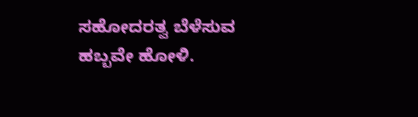ಸಹೋದರತ್ವ ಬೆಳೆಸುವ ಹಬ್ಬವೇ ಹೋಳಿ.